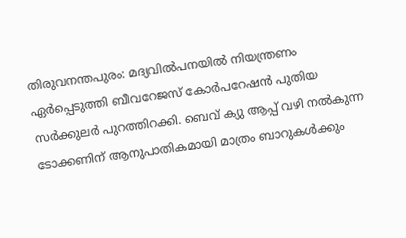തിരുവനന്തപുരം: മദ്യവിൽപനയിൽ നിയന്ത്രണം ഏർപ്പെടുത്തി ബീവറേജസ് കോർപറേഷൻ പുതിയ സർക്കുലർ പുറത്തിറക്കി. ബെവ് ക്യു ആപ്പ് വഴി നൽകുന്ന ടോക്കണിന് ആനുപാതികമായി മാത്രം ബാറുകൾക്കും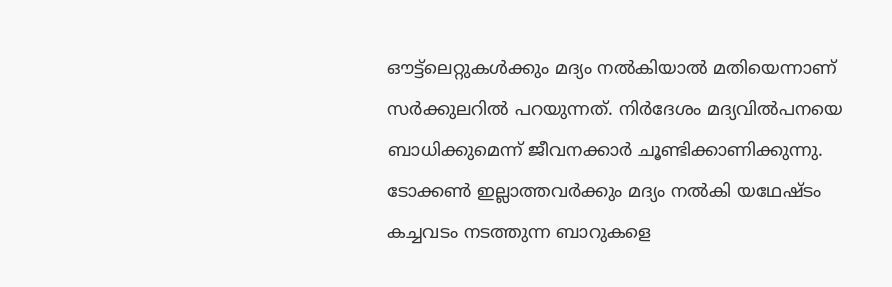ഔട്ട്ലെറ്റുകൾക്കും മദ്യം നൽകിയാൽ മതിയെന്നാണ് സർക്കുലറിൽ പറയുന്നത്. നിർദേശം മദ്യവിൽപനയെ ബാധിക്കുമെന്ന് ജീവനക്കാർ ചൂണ്ടിക്കാണിക്കുന്നു. ടോക്കൺ ഇല്ലാത്തവർക്കും മദ്യം നൽകി യഥേഷ്ടം കച്ചവടം നടത്തുന്ന ബാറുകളെ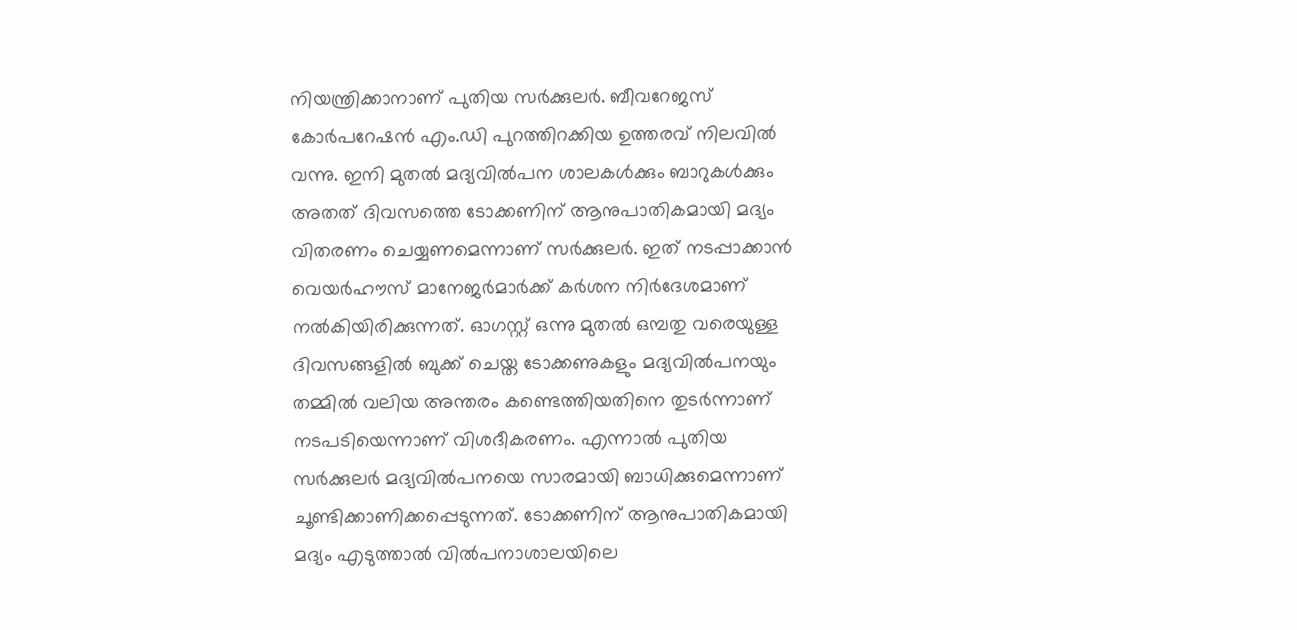നിയന്ത്രിക്കാനാണ് പുതിയ സർക്കുലർ. ബീവറേജസ് കോർപറേഷൻ എം.ഡി പുറത്തിറക്കിയ ഉത്തരവ് നിലവിൽ വന്നു. ഇനി മുതൽ മദ്യവിൽപന ശാലകൾക്കും ബാറുകൾക്കും അതത് ദിവസത്തെ ടോക്കണിന് ആനുപാതികമായി മദ്യം വിതരണം ചെയ്യണമെന്നാണ് സർക്കുലർ. ഇത് നടപ്പാക്കാൻ വെയർഹൗസ് മാനേജർമാർക്ക് കർശന നിർദേശമാണ് നൽകിയിരിക്കുന്നത്. ഓഗസ്റ്റ് ഒന്നു മുതൽ ഒമ്പതു വരെയുള്ള ദിവസങ്ങളിൽ ബുക്ക് ചെയ്ത ടോക്കണുകളും മദ്യവിൽപനയും തമ്മിൽ വലിയ അന്തരം കണ്ടെത്തിയതിനെ തുടർന്നാണ് നടപടിയെന്നാണ് വിശദീകരണം. എന്നാൽ പുതിയ സർക്കുലർ മദ്യവിൽപനയെ സാരമായി ബാധിക്കുമെന്നാണ് ചൂണ്ടിക്കാണിക്കപ്പെടുന്നത്. ടോക്കണിന് ആനുപാതികമായി മദ്യം എടുത്താൽ വിൽപനാശാലയിലെ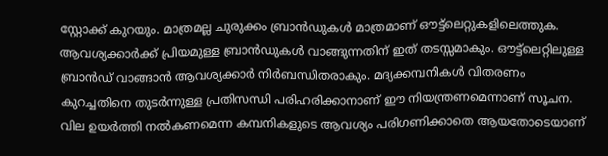സ്റ്റോക്ക് കുറയും. മാത്രമല്ല ചുരുക്കം ബ്രാൻഡുകൾ മാത്രമാണ് ഔട്ട്ലെറ്റുകളിലെത്തുക. ആവശ്യക്കാർക്ക് പ്രിയമുള്ള ബ്രാൻഡുകൾ വാങ്ങുന്നതിന് ഇത് തടസ്സമാകും. ഔട്ട്ലെറ്റിലുള്ള ബ്രാൻഡ് വാങ്ങാൻ ആവശ്യക്കാർ നിർബന്ധിതരാകും. മദ്യക്കമ്പനികൾ വിതരണം കുറച്ചതിനെ തുടർന്നുള്ള പ്രതിസന്ധി പരിഹരിക്കാനാണ് ഈ നിയന്ത്രണമെന്നാണ് സൂചന. വില ഉയർത്തി നൽകണമെന്ന കമ്പനികളുടെ ആവശ്യം പരിഗണിക്കാതെ ആയതോടെയാണ്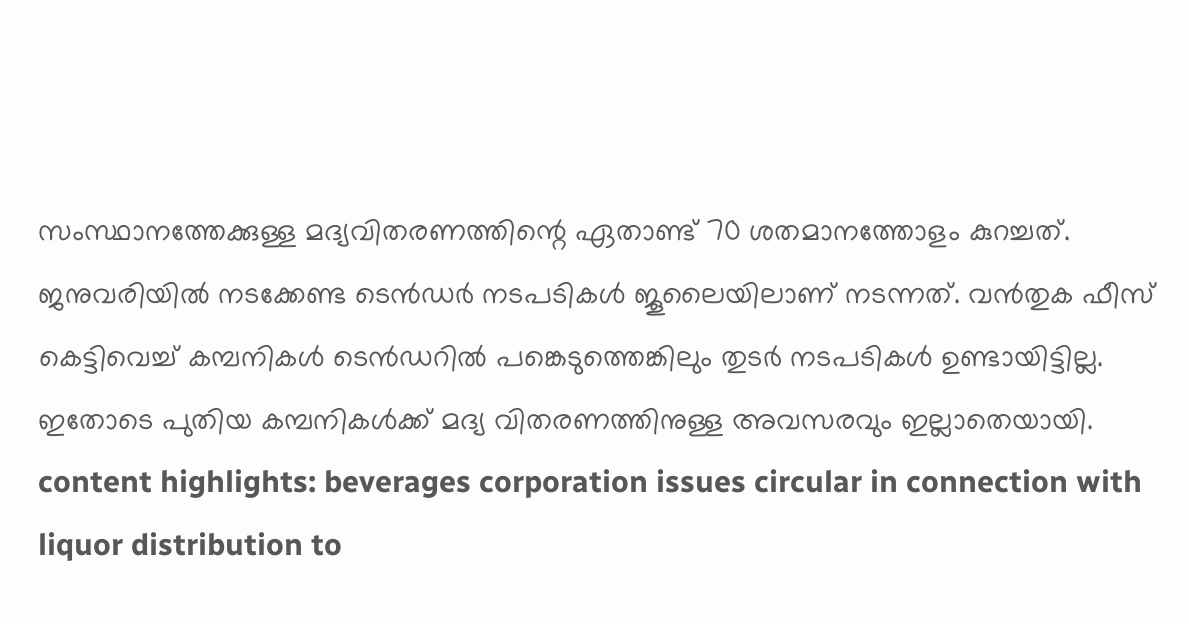സംസ്ഥാനത്തേക്കുള്ള മദ്യവിതരണത്തിന്റെ ഏതാണ്ട് 70 ശതമാനത്തോളം കുറച്ചത്. ജനുവരിയിൽ നടക്കേണ്ട ടെൻഡർ നടപടികൾ ജൂലൈയിലാണ് നടന്നത്. വൻതുക ഫീസ് കെട്ടിവെച്ച് കമ്പനികൾ ടെൻഡറിൽ പങ്കെടുത്തെങ്കിലും തുടർ നടപടികൾ ഉണ്ടായിട്ടില്ല. ഇതോടെ പുതിയ കമ്പനികൾക്ക് മദ്യ വിതരണത്തിനുള്ള അവസരവും ഇല്ലാതെയായി. content highlights: beverages corporation issues circular in connection with liquor distribution to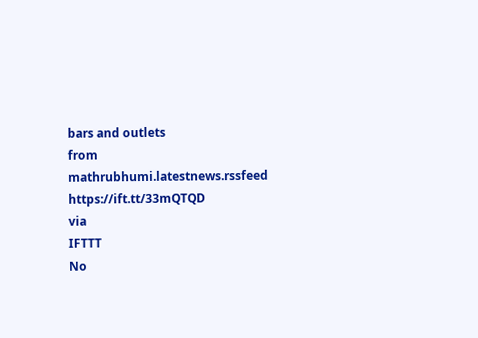bars and outlets
from mathrubhumi.latestnews.rssfeed https://ift.tt/33mQTQD
via
IFTTT
No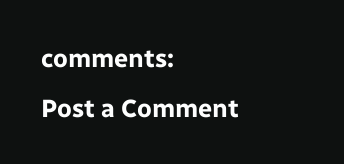comments:
Post a Comment